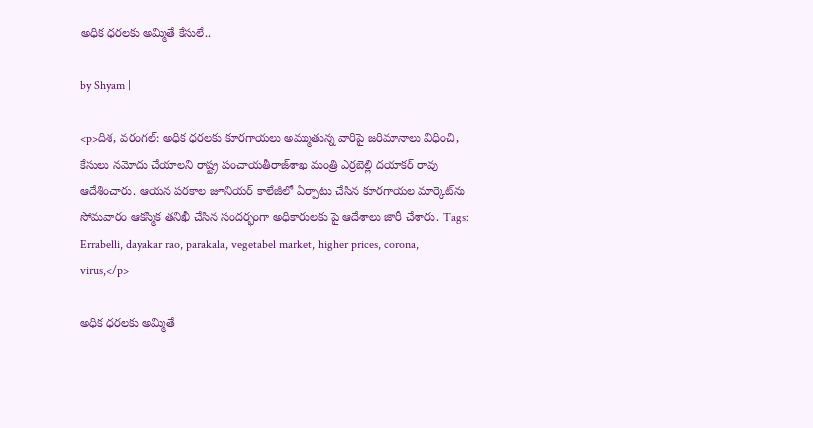అధిక ధరలకు అమ్మితే కేసులే..

by Shyam |

<p>దిశ, వరంగల్: అధిక ధరలకు కూరగాయలు అమ్ముతున్న వారిపై జరిమానాలు విధించి, కేసులు నమోదు చేయాలని రాష్ట్ర పంచాయతీరాజ్‌శాఖ మంత్రి ఎర్రబెల్లి దయాకర్ రావు ఆదేశించారు. ఆయన పరకాల జూనియర్ కాలేజీలో ఏర్పాటు చేసిన కూరగాయల మార్కెట్‌ను సోమవారం ఆకస్మిక తనిఖీ చేసిన సందర్భంగా అధికారులకు పై ఆదేశాలు జారీ చేశారు. Tags: Errabelli, dayakar rao, parakala, vegetabel market, higher prices, corona, virus,</p>

అధిక ధరలకు అమ్మితే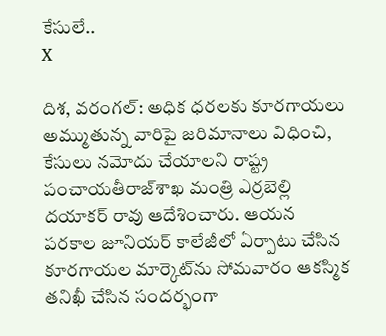కేసులే..
X

దిశ, వరంగల్: అధిక ధరలకు కూరగాయలు అమ్ముతున్న వారిపై జరిమానాలు విధించి, కేసులు నమోదు చేయాలని రాష్ట్ర పంచాయతీరాజ్‌శాఖ మంత్రి ఎర్రబెల్లి దయాకర్ రావు ఆదేశించారు. ఆయన పరకాల జూనియర్ కాలేజీలో ఏర్పాటు చేసిన కూరగాయల మార్కెట్‌ను సోమవారం ఆకస్మిక తనిఖీ చేసిన సందర్భంగా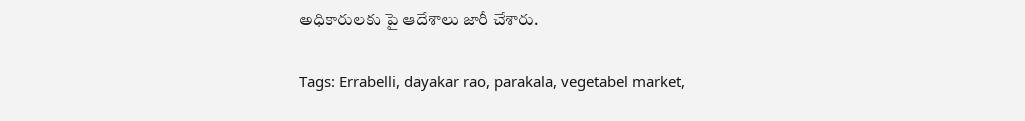అధికారులకు పై ఆదేశాలు జారీ చేశారు.

Tags: Errabelli, dayakar rao, parakala, vegetabel market,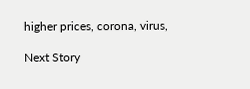higher prices, corona, virus,

Next Story